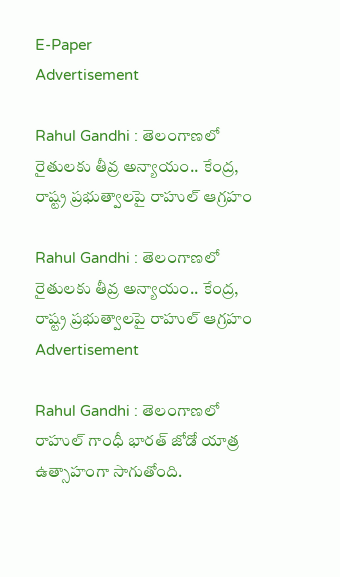E-Paper
Advertisement

Rahul Gandhi : తెలంగాణలో రైతులకు తీవ్ర అన్యాయం.. కేంద్ర, రాష్ట్ర ప్రభుత్వాలపై రాహుల్ ఆగ్రహం

Rahul Gandhi : తెలంగాణలో రైతులకు తీవ్ర అన్యాయం.. కేంద్ర, రాష్ట్ర ప్రభుత్వాలపై రాహుల్ ఆగ్రహం
Advertisement

Rahul Gandhi : తెలంగాణలో రాహుల్ గాంధీ భారత్ జోడో యాత్ర ఉత్సాహంగా సాగుతోంది.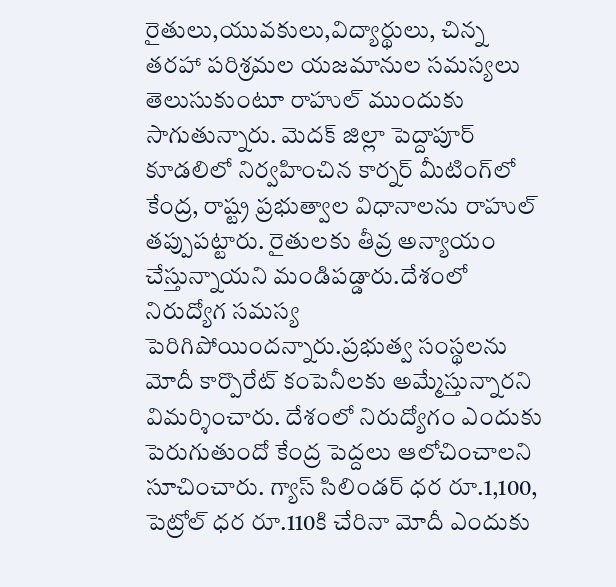రైతులు,యువకులు,విద్యార్థులు, చిన్న తరహా పరిశ్రమల యజమానుల సమస్యలు తెలుసుకుంటూ రాహుల్ ముందుకు సాగుతున్నారు. మెదక్‌ జిల్లా పెద్దాపూర్ కూడలిలో నిర్వహించిన కార్నర్‌ మీటింగ్‌లో కేంద్ర, రాష్ట్ర ప్రభుత్వాల విధానాలను రాహుల్ తప్పుపట్టారు. రైతులకు తీవ్ర అన్యాయం చేస్తున్నాయని మండిపడ్డారు.దేశంలో నిరుద్యోగ సమస్య పెరిగిపోయిందన్నారు.ప్రభుత్వ సంస్థలను మోదీ కార్పొరేట్ కంపెనీలకు అమ్మేస్తున్నారని విమర్శించారు. దేశంలో నిరుద్యోగం ఎందుకు పెరుగుతుందో కేంద్ర పెద్దలు ఆలోచించాలని సూచించారు. గ్యాస్‌ సిలిండర్‌ ధర రూ.1,100, పెట్రోల్‌ ధర రూ.110కి చేరినా మోదీ ఎందుకు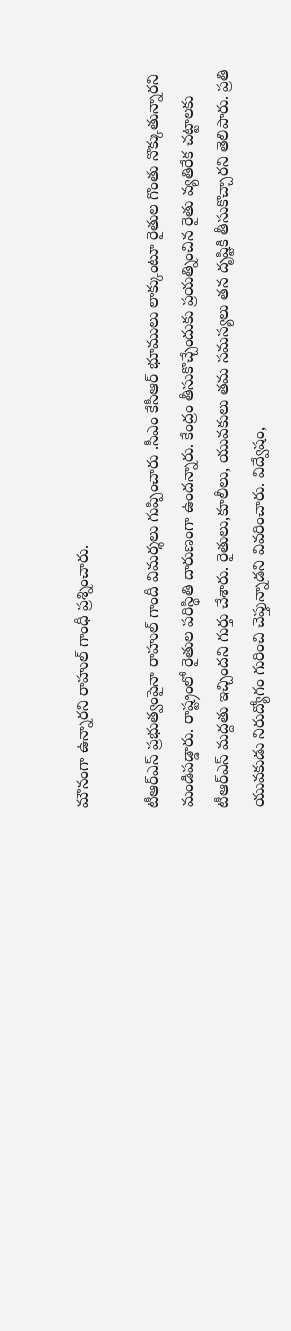మౌనంగా ఉన్నారని రాహుల్ గాంధీ ప్రశ్నించారు.

టీఆర్ఎస్ ప్రభుత్వంపైనా రాహుల్ గాందీ విమర్శలు గుప్పించారు .సీఎం కేసీఆర్‌ భూములు లాక్కుంటూ రైతుల గొంతు నొక్కుతున్నారని మండిపడ్డారు. రాష్ట్రంలో రైతుల పరిస్థితి దారుణంగా ఉందన్నారు. కేంద్రం తీసుకొచ్చేందుకు ప్రయత్నించిన రైతు వ్యతిరేక చట్టాలకు టీఆర్ఎస్ మద్దతు ఇచ్చిందని గుర్తు చేశారు. రైతులు,కూలీలు, యువకులు తమ సమస్యలు తన దృష్టికి తీసుకొచ్చారని తెలిపారు. ప్రతి యువకుడు నిరుద్యోగం గురించి చెప్తున్నాడని వివరించారు. విద్వేషం,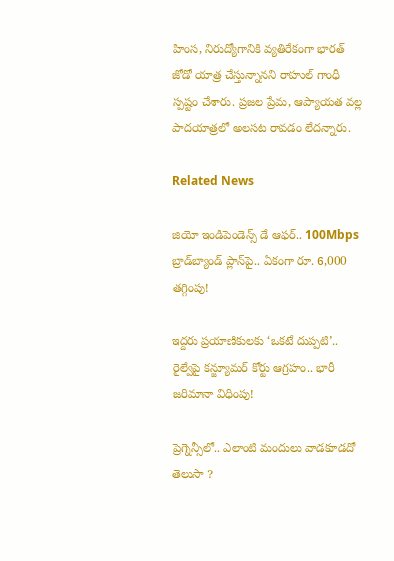హింస, నిరుద్యోగానికి వ్యతిరేకంగా భారత్ జోడో యాత్ర చేస్తున్నానని రాహుల్ గాంధీ స్పష్టం చేశారు. ప్రజల ప్రేమ, ఆప్యాయత వల్ల పాదయాత్రలో అలసట రావడం లేదన్నారు.

Related News

జియో ఇండిపెండెన్స్ డే ఆఫర్.. 100Mbps బ్రాడ్‌బ్యాండ్ ప్లాన్‌పై.. ఏకంగా రూ. 6,000 తగ్గింపు!

ఇద్దరు ప్రయాణికులకు ‘ఒకటే దుప్పటి’.. రైల్వేపై కన్జ్యూమర్ కోర్టు ఆగ్రహం.. భారీ జరిమానా విధింపు!

ప్రెగ్నెన్సీలో.. ఎలాంటి మందులు వాడకూడదో తెలుసా ?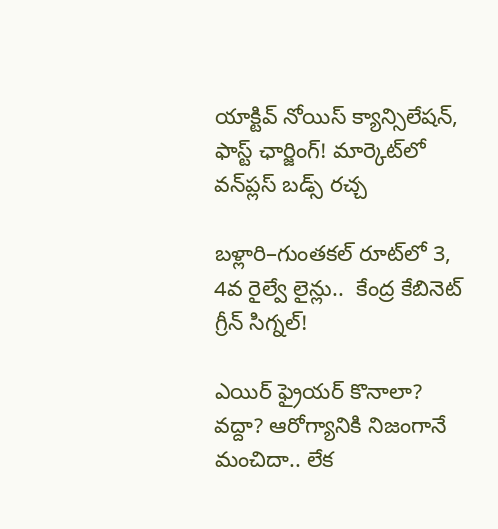యాక్టివ్ నోయిస్ క్యాన్సిలేషన్, ఫాస్ట్ ఛార్జింగ్! మార్కెట్‌లో వన్‌ప్లస్ బడ్స్ రచ్చ

బళ్లారి–గుంతకల్ రూట్‌లో 3, 4వ రైల్వే లైన్లు..  కేంద్ర కేబినెట్ గ్రీన్ సిగ్నల్!

ఎయిర్ ఫ్రైయర్ కొనాలా? వద్దా? ఆరోగ్యానికి నిజంగానే మంచిదా.. లేక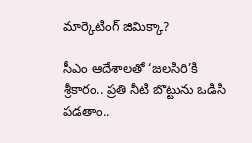మార్కెటింగ్ జిమిక్కా?

సీఎం ఆదేశాలతో ‘జలసిరి’కి శ్రీకారం.. ప్రతి నీటి బొట్టును ఒడిసి పడతాం..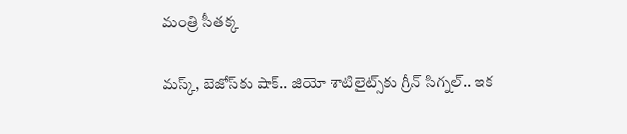మంత్రి సీతక్క

మస్క్, బెజోస్‌కు షాక్.. జియో శాటిలైట్స్‌కు గ్రీన్ సిగ్నల్.. ఇక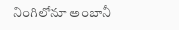నింగిలోనూ అంబానీ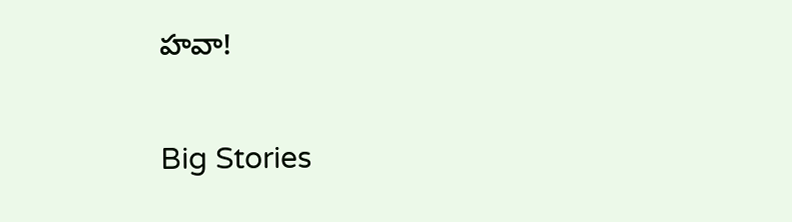హవా!

Big Stories